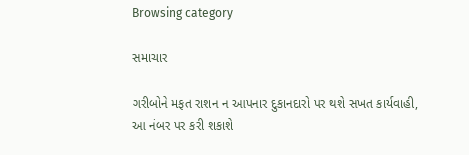Browsing category

સમાચાર

ગરીબોને મફત રાશન ન આપનાર દુકાનદારો પર થશે સખત કાર્યવાહી, આ નંબર પર કરી શકાશે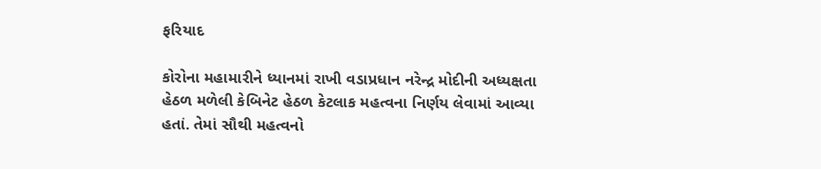ફરિયાદ

કોરોના મહામારીને ધ્યાનમાં રાખી વડાપ્રધાન નરેન્દ્ર મોદીની અધ્યક્ષતા હેઠળ મળેલી કેબિનેટ હેઠળ કેટલાક મહત્વના નિર્ણય લેવામાં આવ્યા હતાં. તેમાં સૌથી મહત્વનો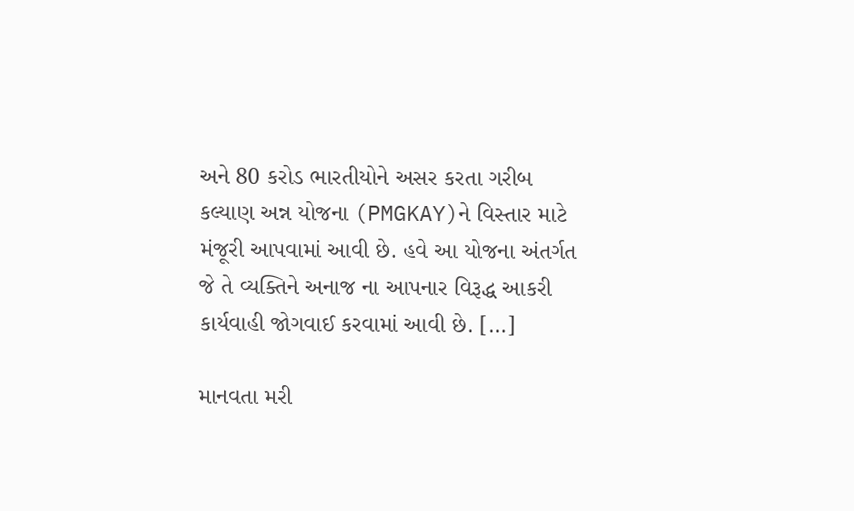અને 80 કરોડ ભારતીયોને અસર કરતા ગરીબ કલ્યાણ અન્ન યોજના (PMGKAY)ને વિસ્તાર માટે મંજૂરી આપવામાં આવી છે. હવે આ યોજના અંતર્ગત જે તે વ્યક્તિને અનાજ ના આપનાર વિરૂદ્ધ આકરી કાર્યવાહી જોગવાઈ કરવામાં આવી છે. […]

માનવતા મરી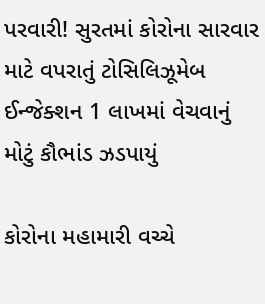પરવારી! સુરતમાં કોરોના સારવાર માટે વપરાતું ટોસિલિઝૂમેબ ઈન્જેક્શન 1 લાખમાં વેચવાનું મોટું કૌભાંડ ઝડપાયું

કોરોના મહામારી વચ્ચે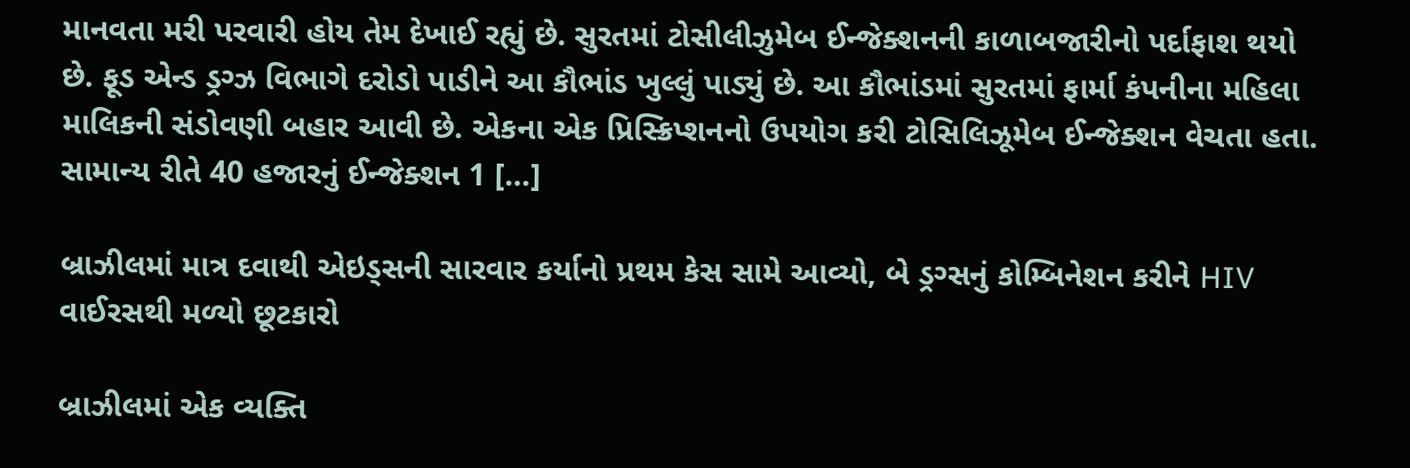માનવતા મરી પરવારી હોય તેમ દેખાઈ રહ્યું છે. સુરતમાં ટોસીલીઝુમેબ ઈન્જેક્શનની કાળાબજારીનો પર્દાફાશ થયો છે. ફૂડ એન્ડ ડ્રગ્ઝ વિભાગે દરોડો પાડીને આ કૌભાંડ ખુલ્લું પાડ્યું છે. આ કૌભાંડમાં સુરતમાં ફાર્મા કંપનીના મહિલા માલિકની સંડોવણી બહાર આવી છે. એકના એક પ્રિસ્ક્રિપ્શનનો ઉપયોગ કરી ટોસિલિઝૂમેબ ઈન્જેક્શન વેચતા હતા. સામાન્ય રીતે 40 હજારનું ઈન્જેક્શન 1 […]

બ્રાઝીલમાં માત્ર દવાથી એઇડ્સની સારવાર કર્યાનો પ્રથમ કેસ સામે આવ્યો, બે ડ્રગ્સનું કોમ્બિનેશન કરીને HIV વાઈરસથી મળ્યો છૂટકારો

બ્રાઝીલમાં એક વ્યક્તિ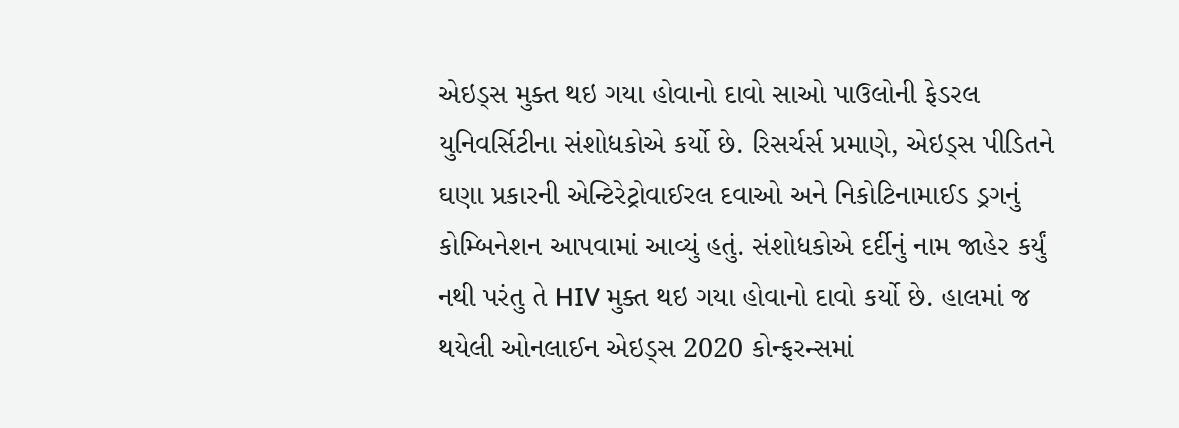એઇડ્સ મુક્ત થઇ ગયા હોવાનો દાવો સાઓ પાઉલોની ફેડરલ યુનિવર્સિટીના સંશોધકોએ કર્યો છે. રિસર્ચર્સ પ્રમાણે, એઇડ્સ પીડિતને ઘણા પ્રકારની એન્ટિરેટ્રોવાઈરલ દવાઓ અને નિકોટિનામાઈડ ડ્રગનું કોમ્બિનેશન આપવામાં આવ્યું હતું. સંશોધકોએ દર્દીનું નામ જાહેર કર્યું નથી પરંતુ તે HIV મુક્ત થઇ ગયા હોવાનો દાવો કર્યો છે. હાલમાં જ થયેલી ઓનલાઈન એઇડ્સ 2020 કોન્ફરન્સમાં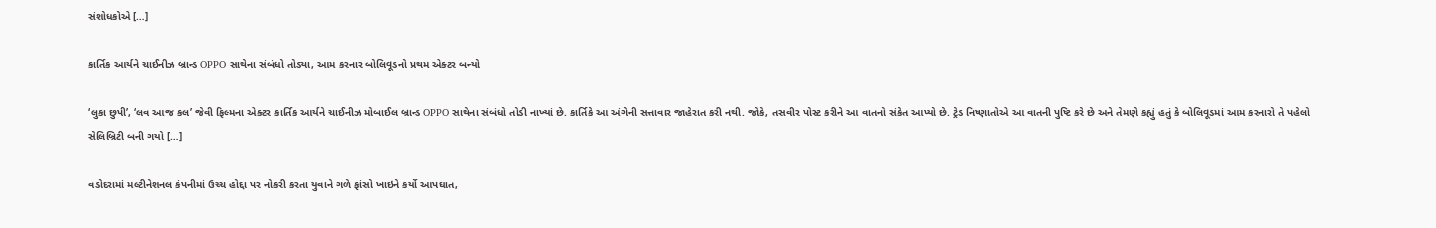સંશોધકોએ […]

કાર્તિક આર્યને ચાઈનીઝ બ્રાન્ડ OPPO સાથેના સંબંધો તોડ્યા, આમ કરનાર બોલિવૂડનો પ્રથમ એક્ટર બન્યો

‘લુકા છુપી’, ‘લવ આજ કલ’ જેવી ફિલ્મના એક્ટર કાર્તિક આર્યને ચાઈનીઝ મોબાઈલ બ્રાન્ડ OPPO સાથેના સંબંધો તોડી નાખ્યાં છે. કાર્તિકે આ અંગેની સત્તાવાર જાહેરાત કરી નથી. જોકે, તસવીર પોસ્ટ કરીને આ વાતનો સંકેત આપ્યો છે. ટ્રેડ નિષ્ણાતોએ આ વાતની પુષ્ટિ કરે છે અને તેમણે કહ્યું હતું કે બોલિવૂડમાં આમ કરનારો તે પહેલો સેલિબ્રિટી બની ગયો […]

વડોદરામાં મલ્ટીનેશનલ કંપનીમાં ઉચ્ચ હોદ્દા પર નોકરી કરતા યુવાને ગળે ફાંસો ખાઇને કર્યો આપઘાત,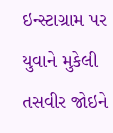ઇન્સ્ટાગ્રામ પર યુવાને મુકેલી તસવીર જોઇને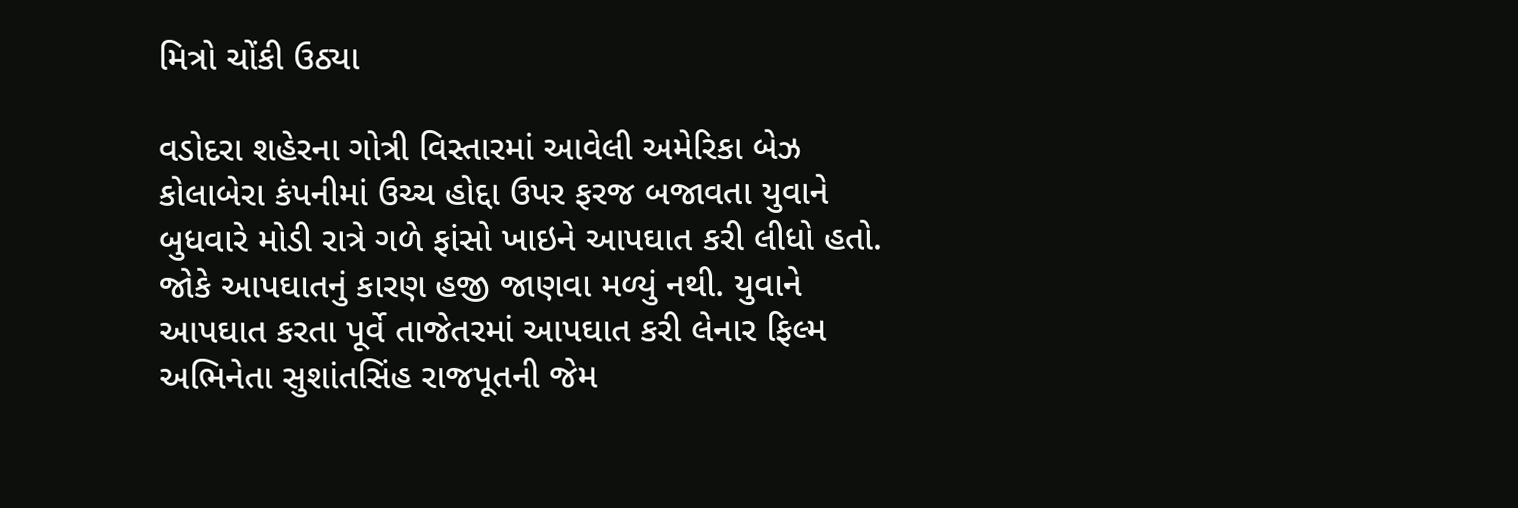મિત્રો ચોંકી ઉઠ્યા

વડોદરા શહેરના ગોત્રી વિસ્તારમાં આવેલી અમેરિકા બેઝ કોલાબેરા કંપનીમાં ઉચ્ચ હોદ્દા ઉપર ફરજ બજાવતા યુવાને બુધવારે મોડી રાત્રે ગળે ફાંસો ખાઇને આપઘાત કરી લીધો હતો. જોકે આપઘાતનું કારણ હજી જાણવા મળ્યું નથી. યુવાને આપઘાત કરતા પૂર્વે તાજેતરમાં આપઘાત કરી લેનાર ફિલ્મ અભિનેતા સુશાંતસિંહ રાજપૂતની જેમ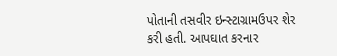પોતાની તસવીર ઇન્સ્ટાગ્રામઉપર શેર કરી હતી. આપઘાત કરનાર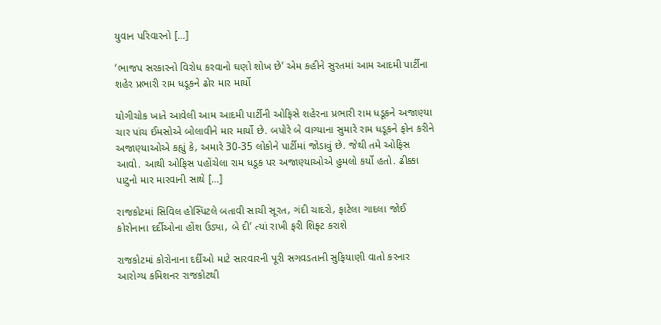યુવાન પરિવારનો […]

‘ભાજપ સરકારનો વિરોધ કરવાનો ઘણો શોખ છે’ એમ કહીને સુરતમાં આમ આદમી પાર્ટીના શહેર પ્રભારી રામ ધડૂકને ઢોર માર માર્યો

યોગીચોક ખાતે આવેલી આમ આદમી પાર્ટીની ઓફિસે શહેરના પ્રભારી રામ ધડૂકને અજાણ્યા ચાર પાંચ ઈમસોએ બોલાવીને માર માર્યો છે. બપોરે બે વાગ્યાના સુમારે રામ ધડૂકને ફોન કરીને અજાણ્યાઓએ કહ્યું કે, અમારે 30-35 લોકોને પાર્ટીમાં જોડાવું છે. જેથી તમે ઓફિસ આવો. આથી ઓફિસ પહોંચેલા રામ ધડૂક પર અજાણ્યાઓએ હુમલો કર્યો હતો. ઢીક્કા પાટુનો માર મારવાની સાથે […]

રાજકોટમાં સિવિલ હોસ્પિટલે બતાવી સાચી સૂરત, ગંદી ચાદરો, ફાટેલા ગાદલા જોઈ કોરોનાના દર્દીઓના હોંશ ઉડ્યા, બે દી’ ત્યાં રાખી ફરી શિફ્ટ કરાશે

રાજકોટમાં કોરોનાના દર્દીઓ માટે સારવારની પૂરી સગવડતાની સુફિયાણી વાતો કરનાર આરોગ્ય કમિશનર રાજકોટથી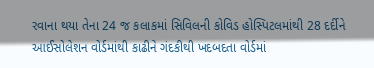રવાના થયા તેના 24 જ કલાકમાં સિવિલની કોવિડ હોસ્પિટલમાંથી 28 દર્દીને આઈસોલેશન વોર્ડમાંથી કાઢીને ગંદકીથી ખદબદતા વોર્ડમાં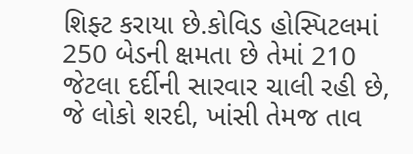શિફ્ટ કરાયા છે.કોવિડ હોસ્પિટલમાં 250 બેડની ક્ષમતા છે તેમાં 210 જેટલા દર્દીની સારવાર ચાલી રહી છે, જે લોકો શરદી, ખાંસી તેમજ તાવ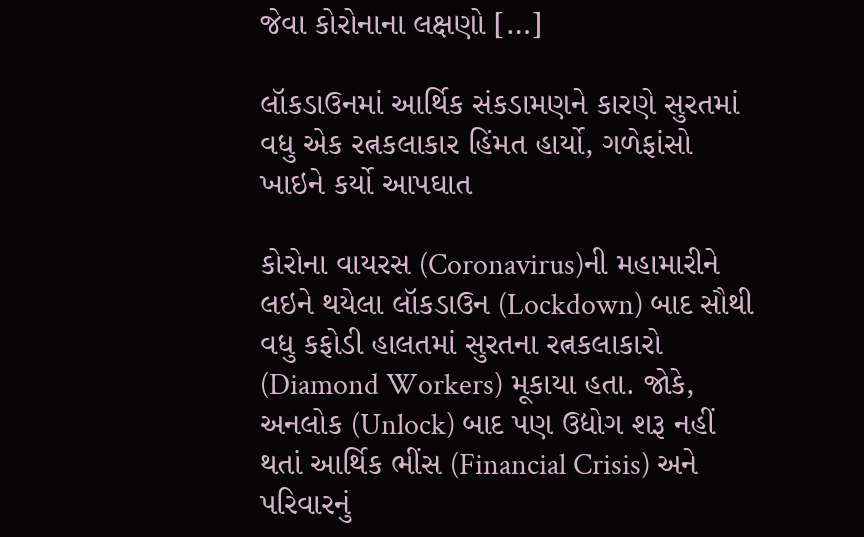જેવા કોરોનાના લક્ષણો […]

લૉકડાઉનમાં આર્થિક સંકડામણને કારણે સુરતમાં વધુ એક રત્નકલાકાર હિંમત હાર્યો, ગળેફાંસો ખાઇને કર્યો આપઘાત

કોરોના વાયરસ (Coronavirus)ની મહામારીને લઇને થયેલા લૉકડાઉન (Lockdown) બાદ સૌથી વધુ કફોડી હાલતમાં સુરતના રત્નકલાકારો (Diamond Workers) મૂકાયા હતા. જોકે, અનલોક (Unlock) બાદ પણ ઉદ્યોગ શરૂ નહીં થતાં આર્થિક ભીંસ (Financial Crisis) અને પરિવારનું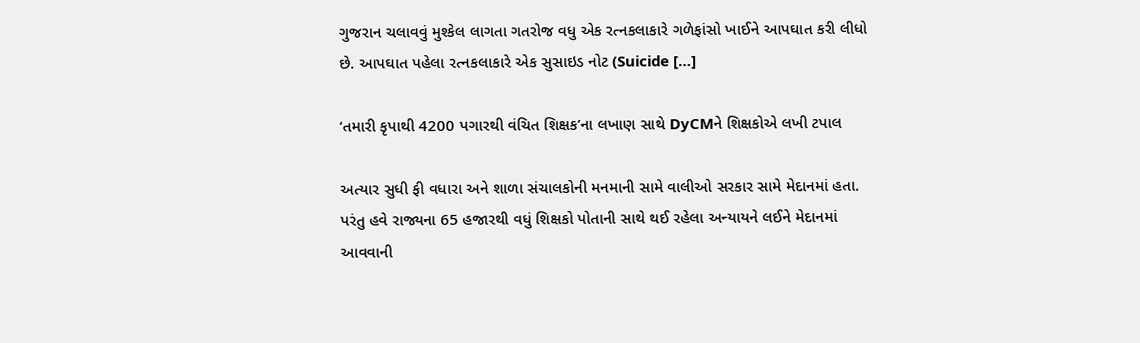ગુજરાન ચલાવવું મુશ્કેલ લાગતા ગતરોજ વધુ એક રત્નકલાકારે ગળેફાંસો ખાઈને આપઘાત કરી લીધો છે. આપઘાત પહેલા રત્નકલાકારે એક સુસાઇડ નોટ (Suicide […]

‘તમારી કૃપાથી 4200 પગારથી વંચિત શિક્ષક’ના લખાણ સાથે DyCMને શિક્ષકોએ લખી ટપાલ

અત્યાર સુધી ફી વધારા અને શાળા સંચાલકોની મનમાની સામે વાલીઓ સરકાર સામે મેદાનમાં હતા. પરંતુ હવે રાજ્યના 65 હજારથી વધું શિક્ષકો પોતાની સાથે થઈ રહેલા અન્યાયને લઈને મેદાનમાં આવવાની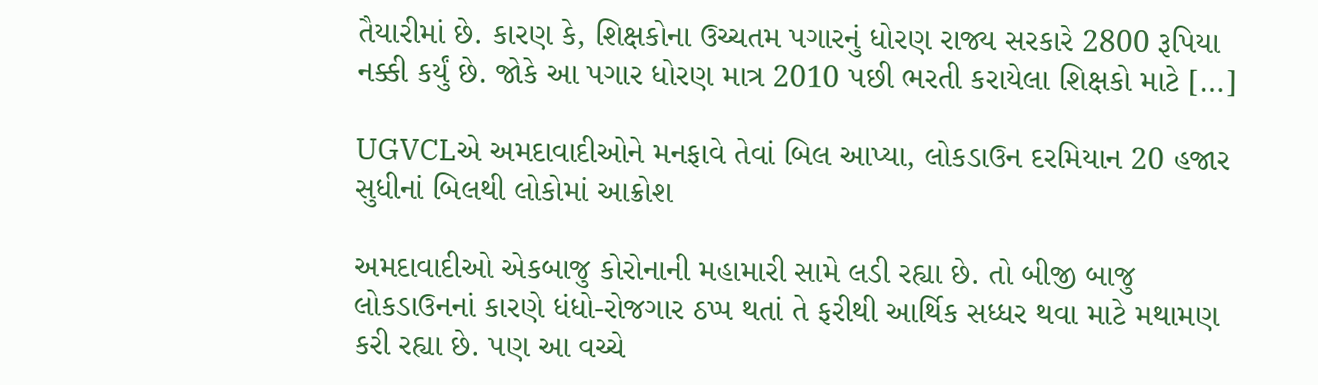તૈયારીમાં છે. કારણ કે, શિક્ષકોના ઉચ્ચતમ પગારનું ધોરણ રાજ્ય સરકારે 2800 રૂપિયા નક્કી કર્યું છે. જોકે આ પગાર ધોરણ માત્ર 2010 પછી ભરતી કરાયેલા શિક્ષકો માટે […]

UGVCLએ અમદાવાદીઓને મનફાવે તેવાં બિલ આપ્યા, લોકડાઉન દરમિયાન 20 હજાર સુધીનાં બિલથી લોકોમાં આક્રોશ

અમદાવાદીઓ એકબાજુ કોરોનાની મહામારી સામે લડી રહ્યા છે. તો બીજી બાજુ લોકડાઉનનાં કારણે ધંધો-રોજગાર ઠપ્પ થતાં તે ફરીથી આર્થિક સધ્ધર થવા માટે મથામણ કરી રહ્યા છે. પણ આ વચ્ચે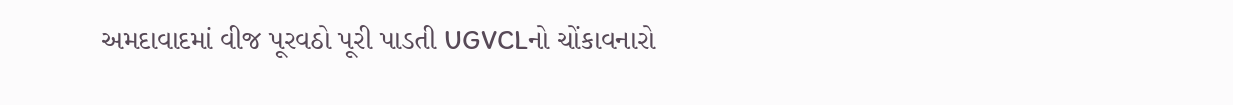અમદાવાદમાં વીજ પૂરવઠો પૂરી પાડતી UGVCLનો ચોંકાવનારો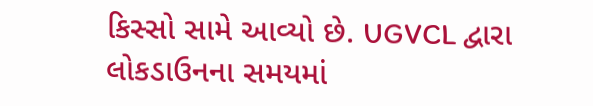કિસ્સો સામે આવ્યો છે. UGVCL દ્વારા લોકડાઉનના સમયમાં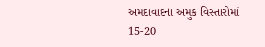અમદાવાદના અમુક વિસ્તારોમાં 15-20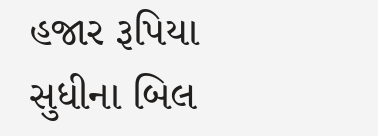હજાર રૂપિયા સુધીના બિલ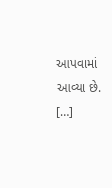આપવામાં આવ્યા છે. […]